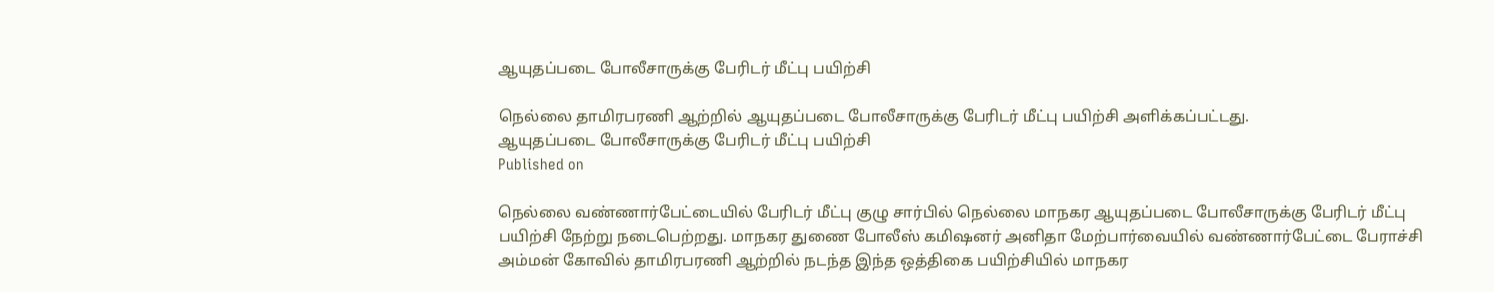ஆயுதப்படை போலீசாருக்கு பேரிடர் மீட்பு பயிற்சி

நெல்லை தாமிரபரணி ஆற்றில் ஆயுதப்படை போலீசாருக்கு பேரிடர் மீட்பு பயிற்சி அளிக்கப்பட்டது.
ஆயுதப்படை போலீசாருக்கு பேரிடர் மீட்பு பயிற்சி
Published on

நெல்லை வண்ணார்பேட்டையில் பேரிடர் மீட்பு குழு சார்பில் நெல்லை மாநகர ஆயுதப்படை போலீசாருக்கு பேரிடர் மீட்பு பயிற்சி நேற்று நடைபெற்றது. மாநகர துணை போலீஸ் கமிஷனர் அனிதா மேற்பார்வையில் வண்ணார்பேட்டை பேராச்சி அம்மன் கோவில் தாமிரபரணி ஆற்றில் நடந்த இந்த ஒத்திகை பயிற்சியில் மாநகர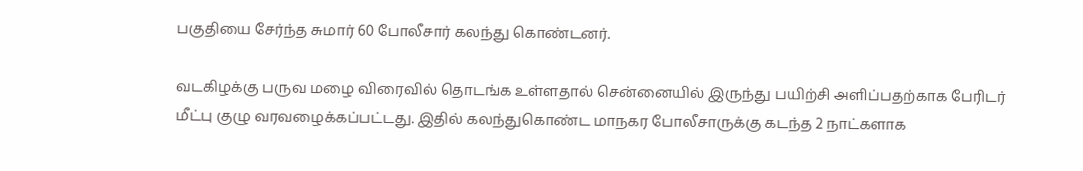பகுதியை சேர்ந்த சுமார் 60 போலீசார் கலந்து கொண்டனர்.

வடகிழக்கு பருவ மழை விரைவில் தொடங்க உள்ளதால் சென்னையில் இருந்து பயிற்சி அளிப்பதற்காக பேரிடர் மீட்பு குழு வரவழைக்கப்பட்டது. இதில் கலந்துகொண்ட மாநகர போலீசாருக்கு கடந்த 2 நாட்களாக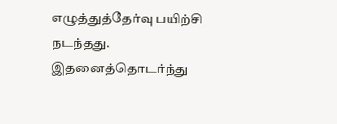எழுத்துத்தேர்வு பயிற்சி நடந்தது. இதனைத்தொடர்ந்து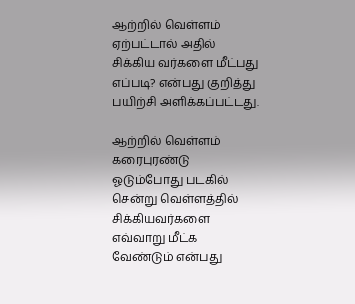ஆற்றில் வெள்ளம் ஏற்பட்டால் அதில் சிக்கிய வர்களை மீட்பது எப்படி? என்பது குறித்து பயிற்சி அளிக்கப்பட்டது.

ஆற்றில் வெள்ளம் கரைபுரண்டு ஓடும்போது படகில் சென்று வெள்ளத்தில் சிக்கியவர்களை எவ்வாறு மீட்க வேண்டும் என்பது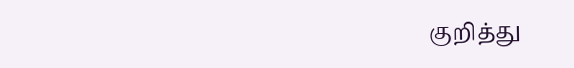குறித்து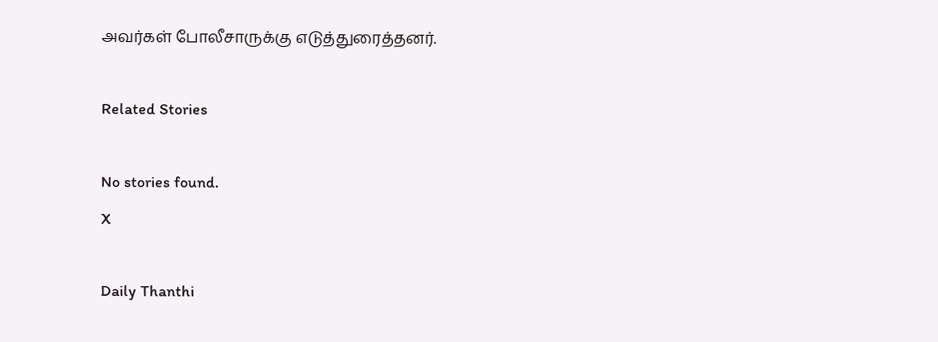அவர்கள் போலீசாருக்கு எடுத்துரைத்தனர்.

Related Stories

No stories found.
X

Daily Thanthi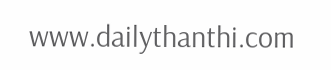www.dailythanthi.com